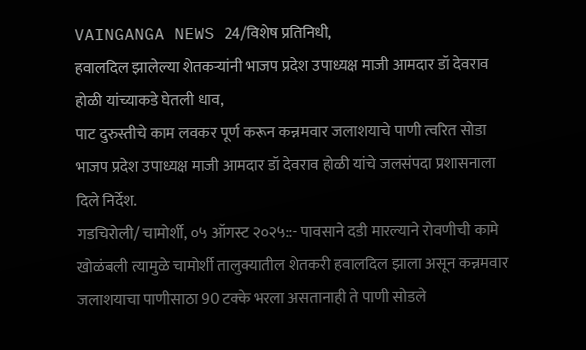VAINGANGA NEWS 24/विशेष प्रतिनिधी,
हवालदिल झालेल्या शेतकऱ्यांनी भाजप प्रदेश उपाध्यक्ष माजी आमदार डॉ देवराव होळी यांच्याकडे घेतली धाव,
पाट दुरुस्तीचे काम लवकर पूर्ण करून कन्नमवार जलाशयाचे पाणी त्वरित सोडा भाजप प्रदेश उपाध्यक्ष माजी आमदार डॉ देवराव होळी यांचे जलसंपदा प्रशासनाला दिले निर्देश.
गडचिरोली/ चामोर्शी, ०५ ऑगस्ट २०२५::- पावसाने दडी मारल्याने रोवणीची कामे खोळंबली त्यामुळे चामोर्शी तालुक्यातील शेतकरी हवालदिल झाला असून कन्नमवार जलाशयाचा पाणीसाठा 90 टक्के भरला असतानाही ते पाणी सोडले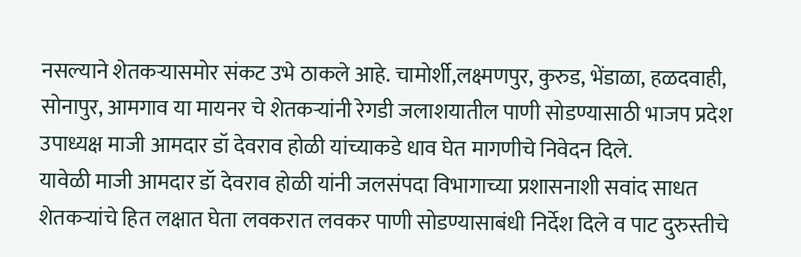नसल्याने शेतकऱ्यासमोर संकट उभे ठाकले आहे. चामोर्शी,लक्ष्मणपुर, कुरुड, भेंडाळा, हळदवाही, सोनापुर, आमगाव या मायनर चे शेतकऱ्यांनी रेगडी जलाशयातील पाणी सोडण्यासाठी भाजप प्रदेश उपाध्यक्ष माजी आमदार डॉ देवराव होळी यांच्याकडे धाव घेत मागणीचे निवेदन दिले.
यावेळी माजी आमदार डॉ देवराव होळी यांनी जलसंपदा विभागाच्या प्रशासनाशी सवांद साधत शेतकऱ्यांचे हित लक्षात घेता लवकरात लवकर पाणी सोडण्यासाबंधी निर्देश दिले व पाट दुरुस्तीचे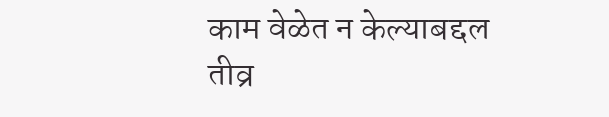काम वेळेत न केल्याबद्दल तीव्र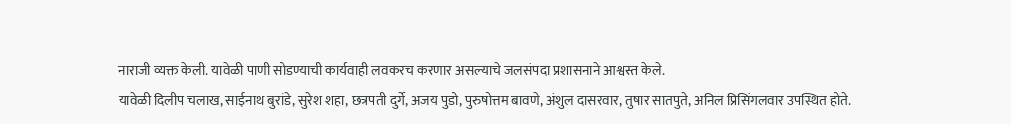नाराजी व्यक्त केली. यावेळी पाणी सोडण्याची कार्यवाही लवकरच करणार असल्याचे जलसंपदा प्रशासनाने आश्वस्त केले.
यावेळी दिलीप चलाख, साईनाथ बुरांडे, सुरेश शहा, छत्रपती दुर्गे, अजय पुडो, पुरुषोत्तम बावणे, अंशुल दासरवार, तुषार सातपुते, अनिल प्रिसिंगलवार उपस्थित होते.